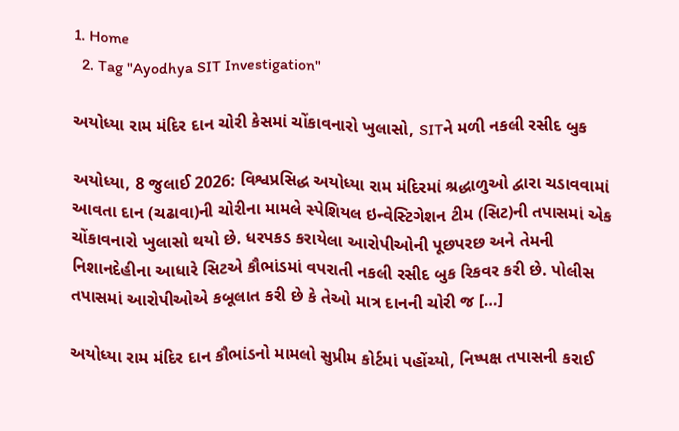1. Home
  2. Tag "Ayodhya SIT Investigation"

અયોધ્યા રામ મંદિર દાન ચોરી કેસમાં ચોંકાવનારો ખુલાસો, SITને મળી નકલી રસીદ બુક

અયોધ્યા, 8 જુલાઈ 2026: વિશ્વપ્રસિદ્ધ અયોધ્યા રામ મંદિરમાં શ્રદ્ધાળુઓ દ્વારા ચડાવવામાં આવતા દાન (ચઢાવા)ની ચોરીના મામલે સ્પેશિયલ ઇન્વેસ્ટિગેશન ટીમ (સિટ)ની તપાસમાં એક ચોંકાવનારો ખુલાસો થયો છે. ધરપકડ કરાયેલા આરોપીઓની પૂછપરછ અને તેમની નિશાનદેહીના આધારે સિટએ કૌભાંડમાં વપરાતી નકલી રસીદ બુક રિકવર કરી છે. પોલીસ તપાસમાં આરોપીઓએ કબૂલાત કરી છે કે તેઓ માત્ર દાનની ચોરી જ […]

અયોધ્યા રામ મંદિર દાન કૌભાંડનો મામલો સુપ્રીમ કોર્ટમાં પહોંચ્યો, નિષ્પક્ષ તપાસની કરાઈ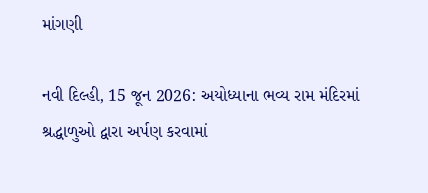માંગણી

નવી દિલ્હી, 15 જૂન 2026: અયોધ્યાના ભવ્ય રામ મંદિરમાં શ્રદ્ધાળુઓ દ્વારા અર્પણ કરવામાં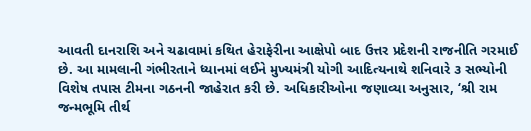આવતી દાનરાશિ અને ચઢાવામાં કથિત હેરાફેરીના આક્ષેપો બાદ ઉત્તર પ્રદેશની રાજનીતિ ગરમાઈ છે. આ મામલાની ગંભીરતાને ધ્યાનમાં લઈને મુખ્યમંત્રી યોગી આદિત્યનાથે શનિવારે ૩ સભ્યોની વિશેષ તપાસ ટીમના ગઠનની જાહેરાત કરી છે. અધિકારીઓના જણાવ્યા અનુસાર, ‘શ્રી રામ જન્મભૂમિ તીર્થ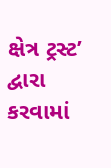ક્ષેત્ર ટ્રસ્ટ’ દ્વારા કરવામાં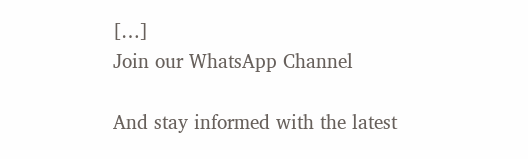[…]
Join our WhatsApp Channel

And stay informed with the latest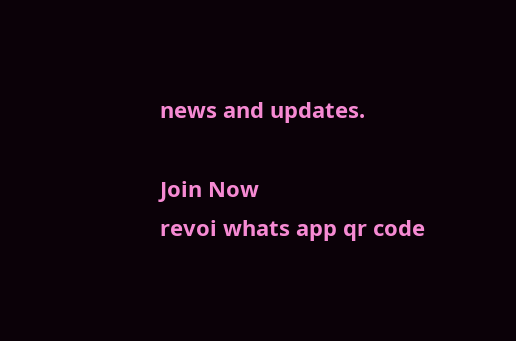news and updates.

Join Now
revoi whats app qr code